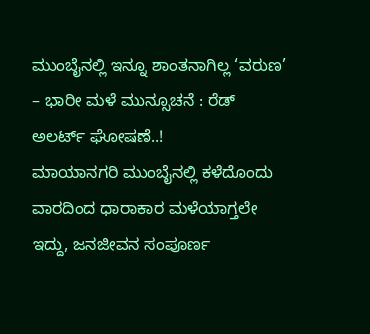ಮುಂಬೈನಲ್ಲಿ ಇನ್ನೂ ಶಾಂತನಾಗಿಲ್ಲ ‘ವರುಣ’ – ಭಾರೀ ಮಳೆ ಮುನ್ಸೂಚನೆ : ರೆಡ್ ಅಲರ್ಟ್ ಘೋಷಣೆ..!
ಮಾಯಾನಗರಿ ಮುಂಬೈನಲ್ಲಿ ಕಳೆದೊಂದು ವಾರದಿಂದ ಧಾರಾಕಾರ ಮಳೆಯಾಗ್ತಲೇ ಇದ್ದು, ಜನಜೀವನ ಸಂಪೂರ್ಣ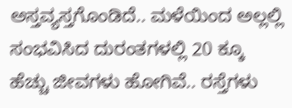ಅಸ್ತವ್ಯಸ್ತಗೊಂಡಿದೆ.. ಮಳೆಯಿಂದ ಅಲ್ಲಲ್ಲಿ ಸಂಭವಿಸಿದ ದುರಂತಗಳಲ್ಲಿ 20 ಕ್ಕೂ ಹೆಚ್ಚು ಜೀವಗಳು ಹೋಗಿವೆ.. ರಸ್ತೆಗಳು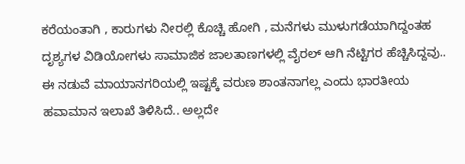ಕರೆಯಂತಾಗಿ , ಕಾರುಗಳು ನೀರಲ್ಲಿ ಕೊಚ್ಚಿ ಹೋಗಿ , ಮನೆಗಳು ಮುಳುಗಡೆಯಾಗಿದ್ದಂತಹ ದೃಶ್ಯಗಳ ವಿಡಿಯೋಗಳು ಸಾಮಾಜಿಕ ಜಾಲತಾಣಗಳಲ್ಲಿ ವೈರಲ್ ಆಗಿ ನೆಟ್ಟಿಗರ ಹೆಚ್ಚಿಸಿದ್ದವು..
ಈ ನಡುವೆ ಮಾಯಾನಗರಿಯಲ್ಲಿ ಇಷ್ಟಕ್ಕೆ ವರುಣ ಶಾಂತನಾಗಲ್ಲ ಎಂದು ಭಾರತೀಯ ಹವಾಮಾನ ಇಲಾಖೆ ತಿಳಿಸಿದೆ.. ಅಲ್ಲದೇ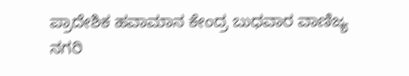ಪ್ರಾದೇಶಿಕ ಹವಾಮಾನ ಕೇಂದ್ರ ಬುಧವಾರ ವಾಣಿಜ್ಯ ನಗರಿ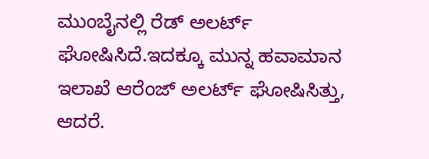ಮುಂಬೈನಲ್ಲಿ ರೆಡ್ ಅಲರ್ಟ್ ಘೋಷಿಸಿದೆ.ಇದಕ್ಕೂ ಮುನ್ನ ಹವಾಮಾನ ಇಲಾಖೆ ಆರೆಂಜ್ ಅಲರ್ಟ್ ಘೋಷಿಸಿತ್ತು, ಆದರೆ.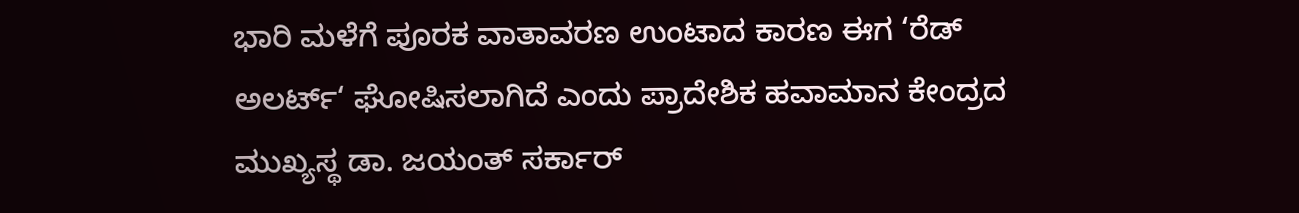ಭಾರಿ ಮಳೆಗೆ ಪೂರಕ ವಾತಾವರಣ ಉಂಟಾದ ಕಾರಣ ಈಗ ‘ರೆಡ್ ಅಲರ್ಟ್‘ ಘೋಷಿಸಲಾಗಿದೆ ಎಂದು ಪ್ರಾದೇಶಿಕ ಹವಾಮಾನ ಕೇಂದ್ರದ ಮುಖ್ಯಸ್ಥ ಡಾ. ಜಯಂತ್ ಸರ್ಕಾರ್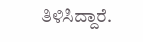ತಿಳಿಸಿದ್ದಾರೆ.